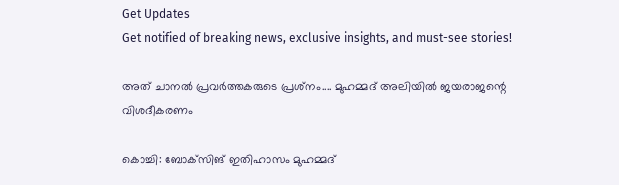Get Updates
Get notified of breaking news, exclusive insights, and must-see stories!

അത് ചാനല്‍ പ്രവര്‍ത്തകരുടെ പ്രശ്‌നം.... മുഹമ്മദ് അലിയില്‍ ജയരാജന്റെ വിശദീകരണം

കൊച്ചി: ബോക്‌സിങ് ഇതിഹാസം മുഹമ്മദ്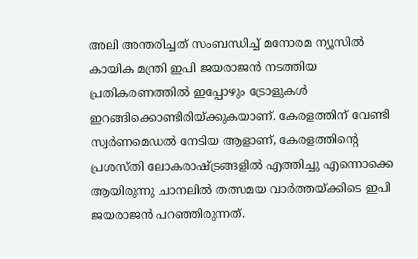അലി അന്തരിച്ചത് സംബന്ധിച്ച് മനോരമ ന്യൂസില്‍ കായിക മന്ത്രി ഇപി ജയരാജന്‍ നടത്തിയ പ്രതികരണത്തില്‍ ഇപ്പോഴും ട്രോളുകള്‍ ഇറങ്ങിക്കൊണ്ടിരിയ്ക്കുകയാണ്. കേരളത്തിന് വേണ്ടി സ്വര്‍ണമെഡല്‍ നേടിയ ആളാണ്, കേരളത്തിന്റെ പ്രശസ്തി ലോകരാഷ്ട്രങ്ങളില്‍ എത്തിച്ചു എന്നൊക്കെ ആയിരുന്നു ചാനലില്‍ തത്സമയ വാര്‍ത്തയ്ക്കിടെ ഇപി ജയരാജന്‍ പറഞ്ഞിരുന്നത്.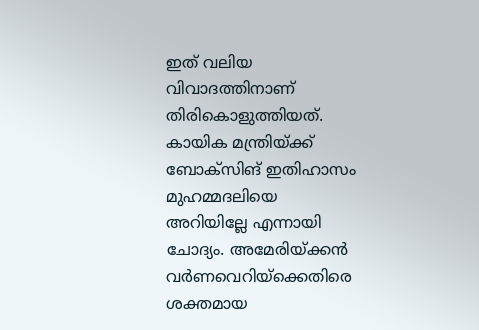ഇത് വലിയ വിവാദത്തിനാണ് തിരികൊളുത്തിയത്. കായിക മന്ത്രിയ്ക്ക് ബോക്‌സിങ് ഇതിഹാസം മുഹമ്മദലിയെ അറിയില്ലേ എന്നായി ചോദ്യം. അമേരിയ്ക്കന്‍ വര്‍ണവെറിയ്‌ക്കെതിരെ ശക്തമായ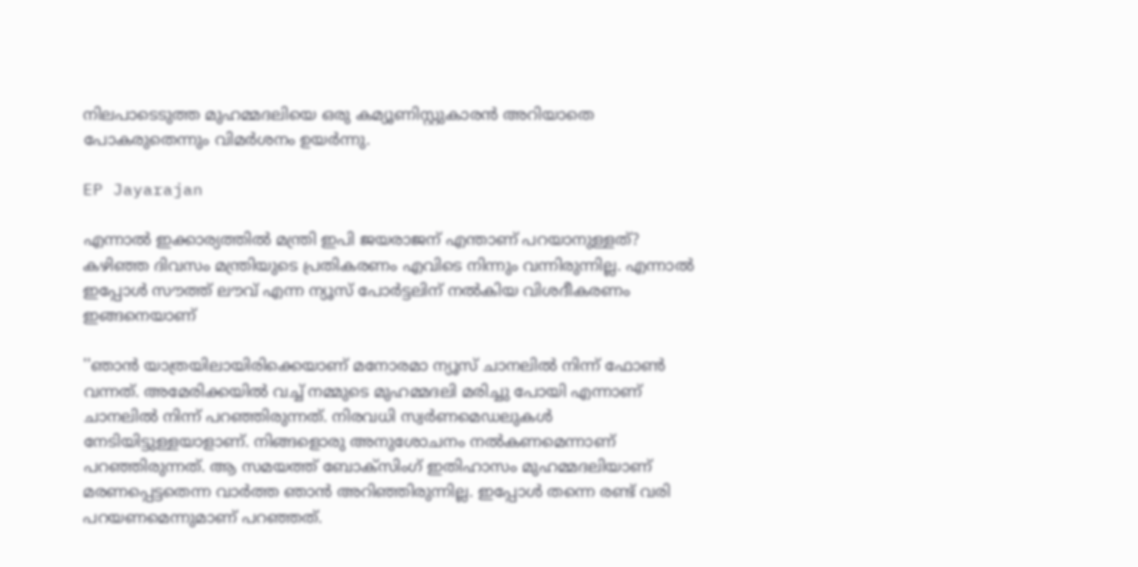നിലപാടെടുത്ത മുഹമ്മദലിയെ ഒരു കമ്യൂണിസ്റ്റുകാരന്‍ അറിയാതെ പോകരുതെന്നും വിമര്‍ശനം ഉയര്‍ന്നു.

EP Jayarajan

എന്നാല്‍ ഇക്കാര്യത്തില്‍ മന്ത്രി ഇപി ജയരാജന് എന്താണ് പറയാനുള്ളത്? കഴിഞ്ഞ ദിവസം മന്ത്രിയുടെ പ്രതികരണം എവിടെ നിന്നും വന്നിരുന്നില്ല. എന്നാല്‍ ഇപ്പോള്‍ സൗത്ത് ലൗവ് എന്ന ന്യൂസ് പോര്‍ട്ടലിന് നല്‍കിയ വിശദീകരണം ഇങ്ങനെയാണ്

''ഞാന്‍ യാത്രയിലായിരിക്കെയാണ് മനോരമാ ന്യൂസ് ചാനലില്‍ നിന്ന് ഫോണ്‍ വന്നത്. അമേരിക്കയില്‍ വച്ച് നമ്മുടെ മുഹമ്മദലി മരിച്ചു പോയി എന്നാണ് ചാനലില്‍ നിന്ന് പറഞ്ഞിരുന്നത്. നിരവധി സ്വര്‍ണമെഡലുകള്‍ നേടിയിട്ടുള്ളയാളാണ്. നിങ്ങളൊരു അനുശോചനം നല്‍കണമെന്നാണ് പറഞ്ഞിരുന്നത്. ആ സമയത്ത് ബോക്‌സിംഗ് ഇതിഹാസം മുഹമ്മദലിയാണ് മരണപ്പെട്ടതെന്ന വാര്‍ത്ത ഞാന്‍ അറിഞ്ഞിരുന്നില്ല. ഇപ്പോള്‍ തന്നെ രണ്ട് വരി പറയണമെന്നുമാണ് പറഞ്ഞത്.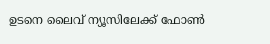ഉടനെ ലൈവ് ന്യൂസിലേക്ക് ഫോണ്‍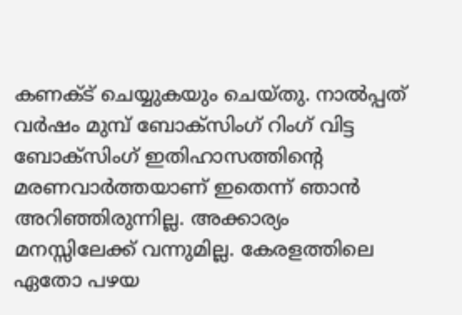കണക്ട് ചെയ്യുകയും ചെയ്തു. നാല്‍പ്പത് വര്‍ഷം മുമ്പ് ബോക്‌സിംഗ് റിംഗ് വിട്ട ബോക്‌സിംഗ് ഇതിഹാസത്തിന്റെ മരണവാര്‍ത്തയാണ് ഇതെന്ന് ഞാന്‍ അറിഞ്ഞിരുന്നില്ല. അക്കാര്യം മനസ്സിലേക്ക് വന്നുമില്ല. കേരളത്തിലെ ഏതോ പഴയ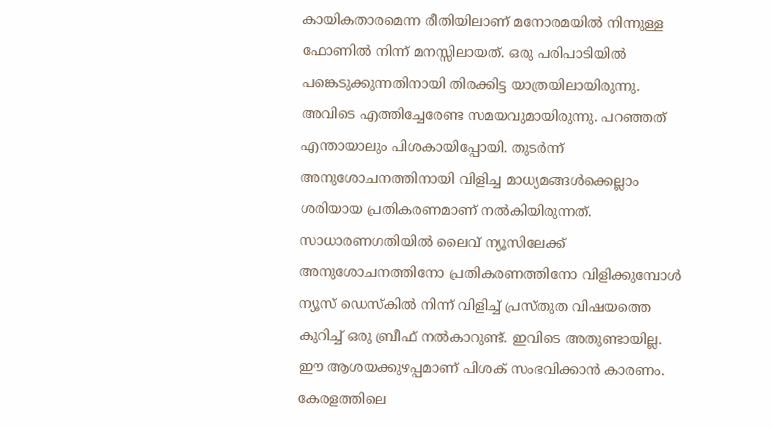കായികതാരമെന്ന രീതിയിലാണ് മനോരമയില്‍ നിന്നുള്ള ഫോണില്‍ നിന്ന് മനസ്സിലായത്. ഒരു പരിപാടിയില്‍ പങ്കെടുക്കുന്നതിനായി തിരക്കിട്ട യാത്രയിലായിരുന്നു. അവിടെ എത്തിച്ചേരേണ്ട സമയവുമായിരുന്നു. പറഞ്ഞത് എന്തായാലും പിശകായിപ്പോയി. തുടര്‍ന്ന് അനുശോചനത്തിനായി വിളിച്ച മാധ്യമങ്ങള്‍ക്കെല്ലാം ശരിയായ പ്രതികരണമാണ് നല്‍കിയിരുന്നത്. സാധാരണഗതിയില്‍ ലൈവ് ന്യൂസിലേക്ക് അനുശോചനത്തിനോ പ്രതികരണത്തിനോ വിളിക്കുമ്പോള്‍ ന്യൂസ് ഡെസ്‌കില്‍ നിന്ന് വിളിച്ച് പ്രസ്തുത വിഷയത്തെ കുറിച്ച് ഒരു ബ്രീഫ് നല്‍കാറുണ്ട്. ഇവിടെ അതുണ്ടായില്ല. ഈ ആശയക്കുഴപ്പമാണ് പിശക് സംഭവിക്കാന്‍ കാരണം. കേരളത്തിലെ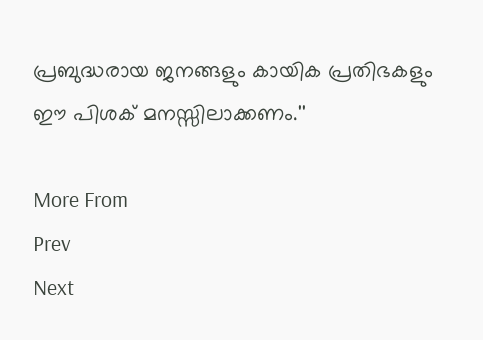പ്രബുദ്ധരായ ജനങ്ങളും കായിക പ്രതിഭകളും ഈ പിശക് മനസ്സിലാക്കണം.''

More From
Prev
Next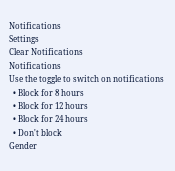Notifications
Settings
Clear Notifications
Notifications
Use the toggle to switch on notifications
  • Block for 8 hours
  • Block for 12 hours
  • Block for 24 hours
  • Don't block
Gender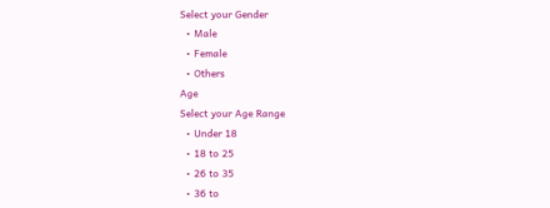Select your Gender
  • Male
  • Female
  • Others
Age
Select your Age Range
  • Under 18
  • 18 to 25
  • 26 to 35
  • 36 to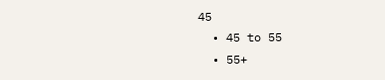45
  • 45 to 55
  • 55+